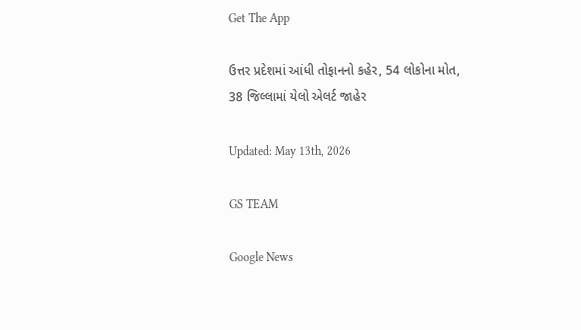Get The App

ઉત્તર પ્રદેશમાં આંધી તોફાનનો કહેર, 54 લોકોના મોત, 38 જિલ્લામાં યેલો એલર્ટ જાહેર

Updated: May 13th, 2026

GS TEAM

Google News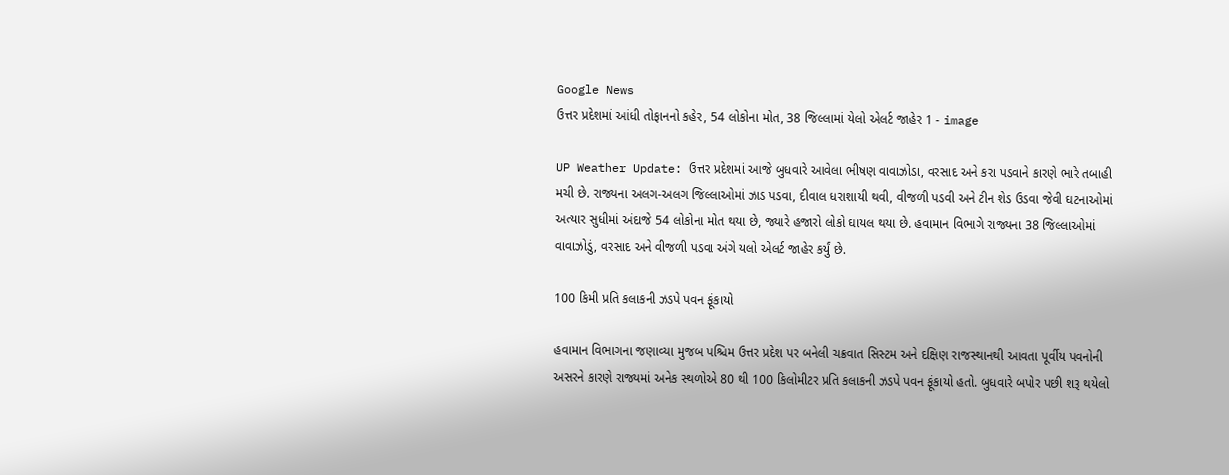Google News
ઉત્તર પ્રદેશમાં આંધી તોફાનનો કહેર, 54 લોકોના મોત, 38 જિલ્લામાં યેલો એલર્ટ જાહેર 1 - image

UP Weather Update: ઉત્તર પ્રદેશમાં આજે બુધવારે આવેલા ભીષણ વાવાઝોડા, વરસાદ અને કરા પડવાને કારણે ભારે તબાહી મચી છે. રાજ્યના અલગ-અલગ જિલ્લાઓમાં ઝાડ પડવા, દીવાલ ધરાશાયી થવી, વીજળી પડવી અને ટીન શેડ ઉડવા જેવી ઘટનાઓમાં અત્યાર સુધીમાં અંદાજે 54 લોકોના મોત થયા છે, જ્યારે હજારો લોકો ઘાયલ થયા છે. હવામાન વિભાગે રાજ્યના 38 જિલ્લાઓમાં વાવાઝોડું, વરસાદ અને વીજળી પડવા અંગે યલો એલર્ટ જાહેર કર્યું છે.

100 કિમી પ્રતિ કલાકની ઝડપે પવન ફૂંકાયો

હવામાન વિભાગના જણાવ્યા મુજબ પશ્ચિમ ઉત્તર પ્રદેશ પર બનેલી ચક્રવાત સિસ્ટમ અને દક્ષિણ રાજસ્થાનથી આવતા પૂર્વીય પવનોની અસરને કારણે રાજ્યમાં અનેક સ્થળોએ 80 થી 100 કિલોમીટર પ્રતિ કલાકની ઝડપે પવન ફૂંકાયો હતો. બુધવારે બપોર પછી શરૂ થયેલો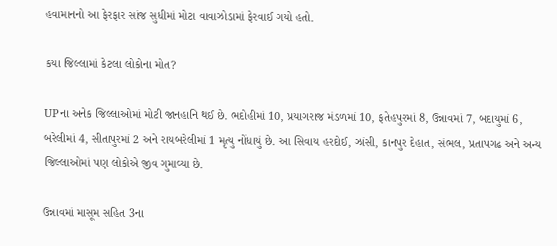હવામાનનો આ ફેરફાર સાંજ સુધીમાં મોટા વાવાઝોડામાં ફેરવાઈ ગયો હતો.

કયા જિલ્લામાં કેટલા લોકોના મોત?

UPના અનેક જિલ્લાઓમાં મોટી જાનહાનિ થઈ છે. ભદોહીમાં 10, પ્રયાગરાજ મંડળમાં 10, ફતેહપુરમાં 8, ઉન્નાવમાં 7, બદાયુમાં 6, બરેલીમાં 4, સીતાપુરમાં 2 અને રાયબરેલીમાં 1 મૃત્યુ નોંધાયું છે. આ સિવાય હરદોઈ, ઝાંસી, કાનપુર દેહાત, સંભલ, પ્રતાપગઢ અને અન્ય જિલ્લાઓમાં પણ લોકોએ જીવ ગુમાવ્યા છે.

ઉન્નાવમાં માસૂમ સહિત 3ના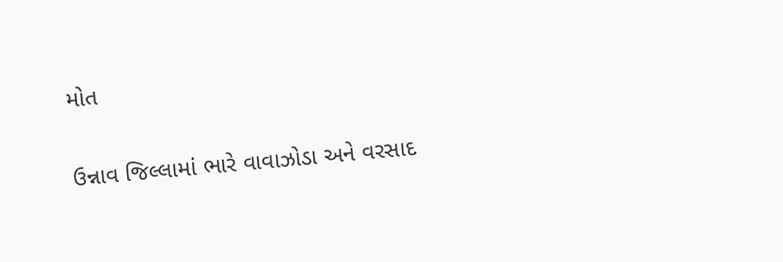મોત

ઉન્નાવ જિલ્લામાં ભારે વાવાઝોડા અને વરસાદ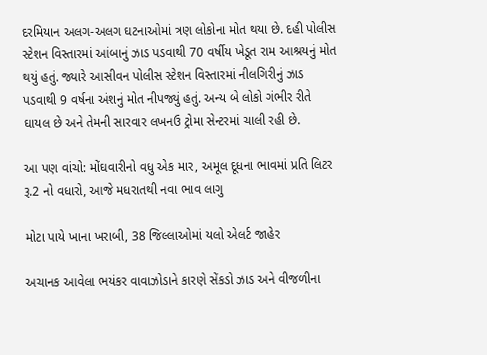દરમિયાન અલગ-અલગ ઘટનાઓમાં ત્રણ લોકોના મોત થયા છે. દહી પોલીસ સ્ટેશન વિસ્તારમાં આંબાનું ઝાડ પડવાથી 70 વર્ષીય ખેડૂત રામ આશ્રયનું મોત થયું હતું. જ્યારે આસીવન પોલીસ સ્ટેશન વિસ્તારમાં નીલગિરીનું ઝાડ પડવાથી 9 વર્ષના અંશનું મોત નીપજ્યું હતું. અન્ય બે લોકો ગંભીર રીતે ઘાયલ છે અને તેમની સારવાર લખનઉ ટ્રોમા સેન્ટરમાં ચાલી રહી છે.

આ પણ વાંચો: મોંઘવારીનો વધુ એક માર, અમૂલ દૂધના ભાવમાં પ્રતિ લિટર રૂ.2 નો વધારો, આજે મધરાતથી નવા ભાવ લાગુ

મોટા પાયે ખાના ખરાબી, 38 જિલ્લાઓમાં યલો એલર્ટ જાહેર

અચાનક આવેલા ભયંકર વાવાઝોડાને કારણે સેંકડો ઝાડ અને વીજળીના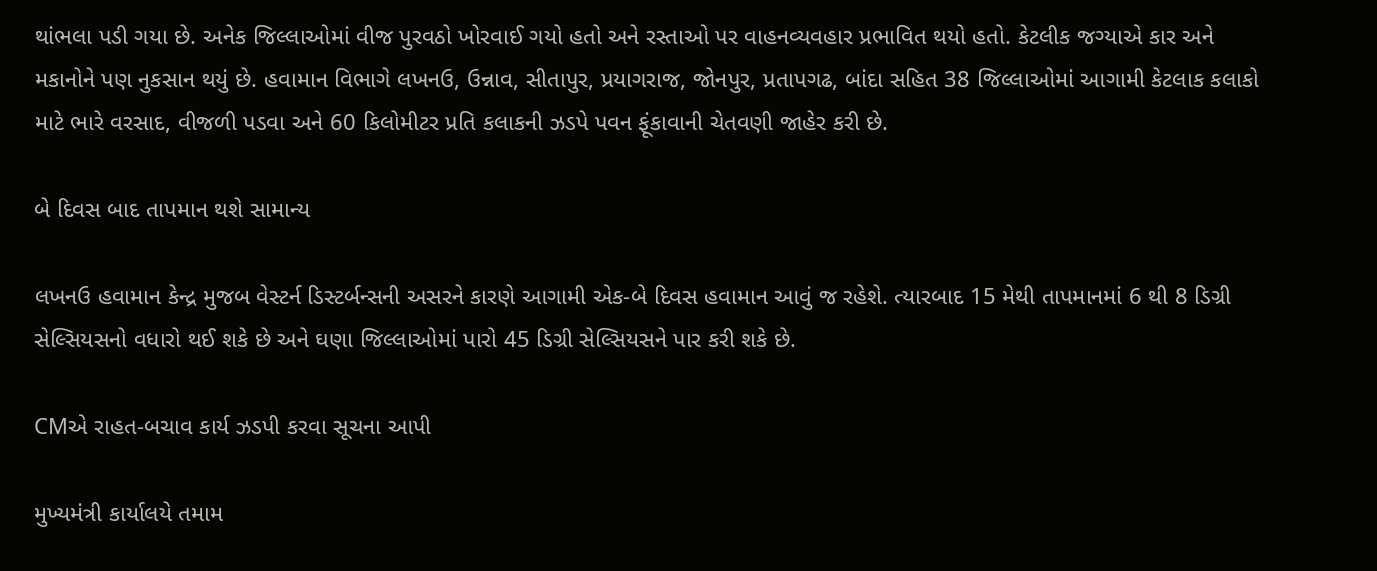થાંભલા પડી ગયા છે. અનેક જિલ્લાઓમાં વીજ પુરવઠો ખોરવાઈ ગયો હતો અને રસ્તાઓ પર વાહનવ્યવહાર પ્રભાવિત થયો હતો. કેટલીક જગ્યાએ કાર અને મકાનોને પણ નુકસાન થયું છે. હવામાન વિભાગે લખનઉ, ઉન્નાવ, સીતાપુર, પ્રયાગરાજ, જોનપુર, પ્રતાપગઢ, બાંદા સહિત 38 જિલ્લાઓમાં આગામી કેટલાક કલાકો માટે ભારે વરસાદ, વીજળી પડવા અને 60 કિલોમીટર પ્રતિ કલાકની ઝડપે પવન ફૂંકાવાની ચેતવણી જાહેર કરી છે.

બે દિવસ બાદ તાપમાન થશે સામાન્ય

લખનઉ હવામાન કેન્દ્ર મુજબ વેસ્ટર્ન ડિસ્ટર્બન્સની અસરને કારણે આગામી એક-બે દિવસ હવામાન આવું જ રહેશે. ત્યારબાદ 15 મેથી તાપમાનમાં 6 થી 8 ડિગ્રી સેલ્સિયસનો વધારો થઈ શકે છે અને ઘણા જિલ્લાઓમાં પારો 45 ડિગ્રી સેલ્સિયસને પાર કરી શકે છે.

CMએ રાહત-બચાવ કાર્ય ઝડપી કરવા સૂચના આપી

મુખ્યમંત્રી કાર્યાલયે તમામ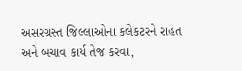અસરગ્રસ્ત જિલ્લાઓના કલેકટરને રાહત અને બચાવ કાર્ય તેજ કરવા,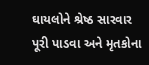ઘાયલોને શ્રેષ્ઠ સારવાર પૂરી પાડવા અને મૃતકોના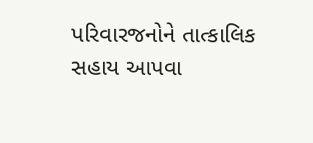પરિવારજનોને તાત્કાલિક સહાય આપવા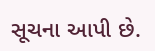સૂચના આપી છે.